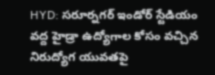HYD: సరూర్నగర్ ఇండోర్ స్టేడియం వద్ద హైడ్రా ఉద్యోగాల కోసం వచ్చిన నిరుద్యోగ యువతపై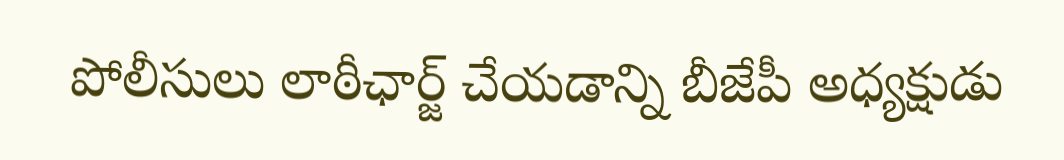పోలీసులు లాఠీఛార్జ్ చేయడాన్ని బీజేపీ అధ్యక్షుడు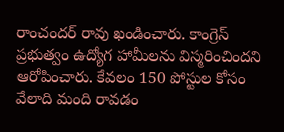రాంచందర్ రావు ఖండించారు. కాంగ్రెస్ ప్రభుత్వం ఉద్యోగ హామీలను విస్మరించిందని ఆరోపించారు. కేవలం 150 పోస్టుల కోసం వేలాది మంది రావడం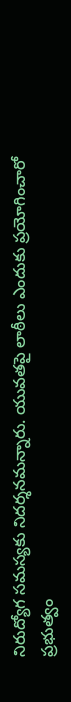నిరుద్యోగ సమస్యకు నిదర్శనమన్నారు. యువతపై లాఠీలు ఎందుకు ప్రయోగించారో ప్రభుత్వం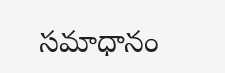సమాధానం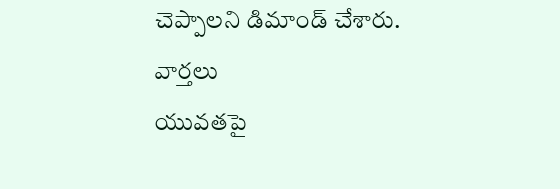చెప్పాలని డిమాండ్ చేశారు.
వార్తలు
యువతపై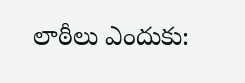లాఠీలు ఎందుకు: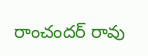రాంచందర్ రావు